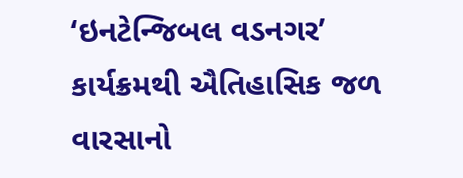‘ઇનટેન્જિબલ વડનગર’ કાર્યક્રમથી ઐતિહાસિક જળ વારસાનો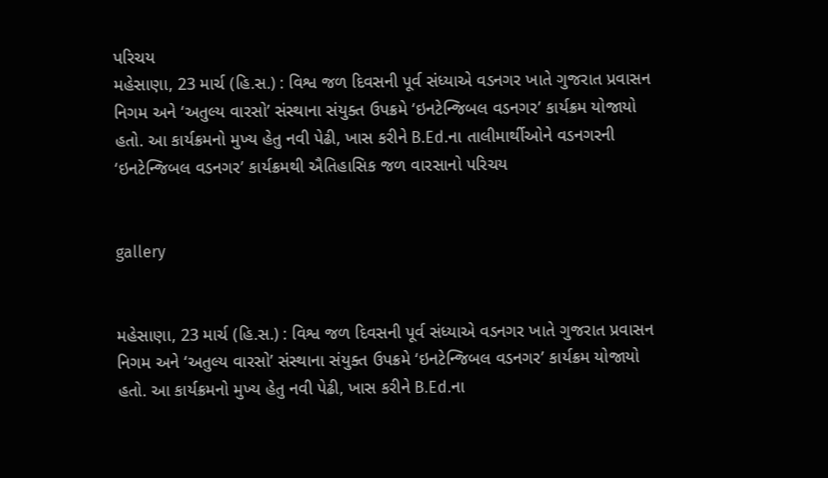પરિચય
મહેસાણા, 23 માર્ચ (હિ.સ.) : વિશ્વ જળ દિવસની પૂર્વ સંધ્યાએ વડનગર ખાતે ગુજરાત પ્રવાસન નિગમ અને ‘અતુલ્ય વારસો’ સંસ્થાના સંયુક્ત ઉપક્રમે ‘ઇનટેન્જિબલ વડનગર’ કાર્યક્રમ યોજાયો હતો. આ કાર્યક્રમનો મુખ્ય હેતુ નવી પેઢી, ખાસ કરીને B.Ed.ના તાલીમાર્થીઓને વડનગરની
‘ઇનટેન્જિબલ વડનગર’ કાર્યક્રમથી ઐતિહાસિક જળ વારસાનો પરિચય


gallery


મહેસાણા, 23 માર્ચ (હિ.સ.) : વિશ્વ જળ દિવસની પૂર્વ સંધ્યાએ વડનગર ખાતે ગુજરાત પ્રવાસન નિગમ અને ‘અતુલ્ય વારસો’ સંસ્થાના સંયુક્ત ઉપક્રમે ‘ઇનટેન્જિબલ વડનગર’ કાર્યક્રમ યોજાયો હતો. આ કાર્યક્રમનો મુખ્ય હેતુ નવી પેઢી, ખાસ કરીને B.Ed.ના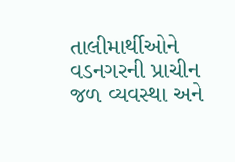તાલીમાર્થીઓને વડનગરની પ્રાચીન જળ વ્યવસ્થા અને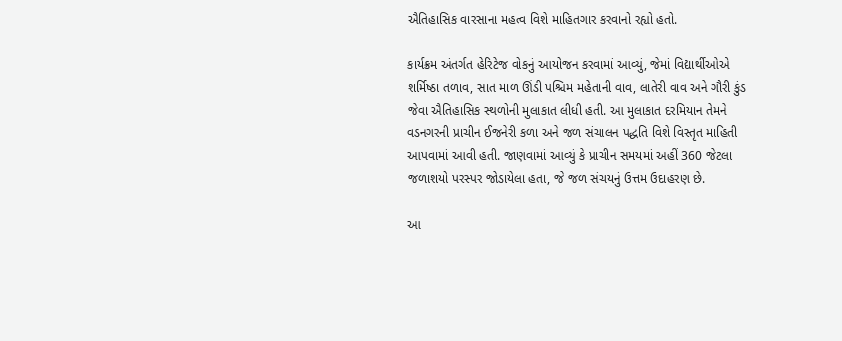ઐતિહાસિક વારસાના મહત્વ વિશે માહિતગાર કરવાનો રહ્યો હતો.

કાર્યક્રમ અંતર્ગત હેરિટેજ વોકનું આયોજન કરવામાં આવ્યું, જેમાં વિદ્યાર્થીઓએ શર્મિષ્ઠા તળાવ, સાત માળ ઊંડી પશ્ચિમ મહેતાની વાવ, લાતેરી વાવ અને ગૌરી કુંડ જેવા ઐતિહાસિક સ્થળોની મુલાકાત લીધી હતી. આ મુલાકાત દરમિયાન તેમને વડનગરની પ્રાચીન ઈજનેરી કળા અને જળ સંચાલન પદ્ધતિ વિશે વિસ્તૃત માહિતી આપવામાં આવી હતી. જાણવામાં આવ્યું કે પ્રાચીન સમયમાં અહીં 360 જેટલા જળાશયો પરસ્પર જોડાયેલા હતા, જે જળ સંચયનું ઉત્તમ ઉદાહરણ છે.

આ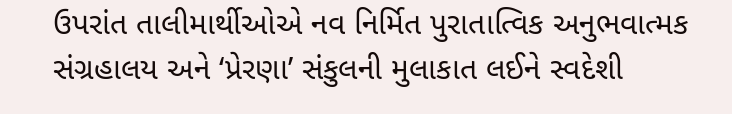ઉપરાંત તાલીમાર્થીઓએ નવ નિર્મિત પુરાતાત્વિક અનુભવાત્મક સંગ્રહાલય અને ‘પ્રેરણા’ સંકુલની મુલાકાત લઈને સ્વદેશી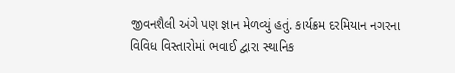જીવનશૈલી અંગે પણ જ્ઞાન મેળવ્યું હતું. કાર્યક્રમ દરમિયાન નગરના વિવિધ વિસ્તારોમાં ભવાઈ દ્વારા સ્થાનિક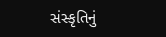સંસ્કૃતિનું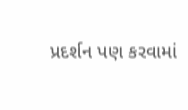પ્રદર્શન પણ કરવામાં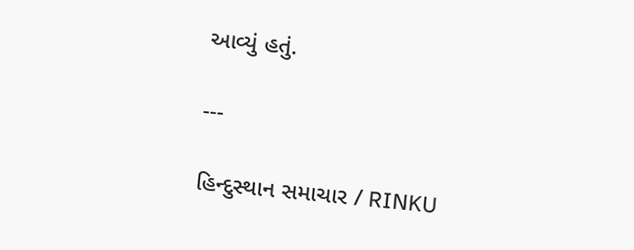આવ્યું હતું.

---

હિન્દુસ્થાન સમાચાર / RINKU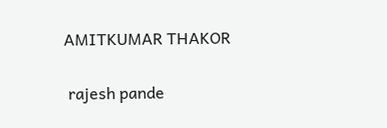AMITKUMAR THAKOR


 rajesh pande